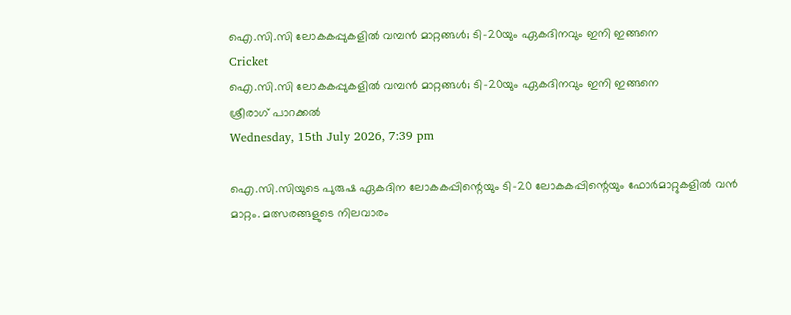ഐ.സി.സി ലോകകപ്പുകളില്‍ വമ്പന്‍ മാറ്റങ്ങള്‍; ടി-20യും ഏകദിനവും ഇനി ഇങ്ങനെ
Cricket
ഐ.സി.സി ലോകകപ്പുകളില്‍ വമ്പന്‍ മാറ്റങ്ങള്‍; ടി-20യും ഏകദിനവും ഇനി ഇങ്ങനെ
ശ്രീരാഗ് പാറക്കല്‍
Wednesday, 15th July 2026, 7:39 pm

ഐ.സി.സിയുടെ പുരുഷ ഏകദിന ലോകകപ്പിന്റെയും ടി-20 ലോകകപ്പിന്റെയും ഫോര്‍മാറ്റുകളില്‍ വന്‍ മാറ്റം. മത്സരങ്ങളുടെ നിലവാരം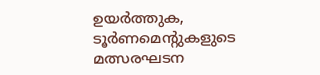ഉയര്‍ത്തുക, ടൂര്‍ണമെന്റുകളുടെ മത്സരഘടന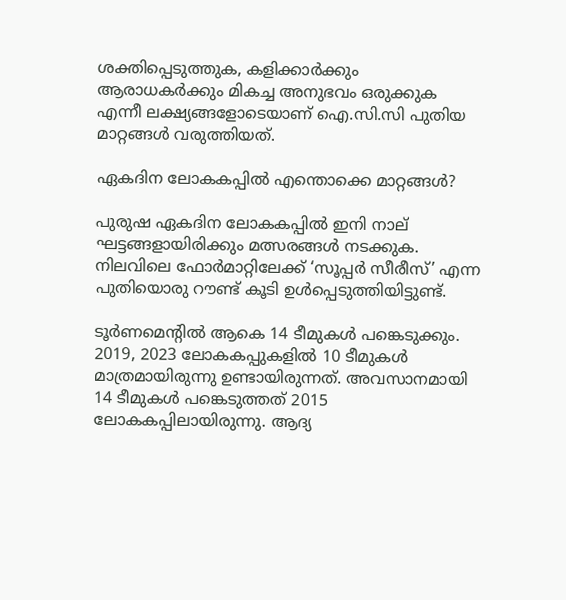ശക്തിപ്പെടുത്തുക, കളിക്കാര്‍ക്കും ആരാധകര്‍ക്കും മികച്ച അനുഭവം ഒരുക്കുക എന്നീ ലക്ഷ്യങ്ങളോടെയാണ് ഐ.സി.സി പുതിയ മാറ്റങ്ങള്‍ വരുത്തിയത്.

ഏകദിന ലോകകപ്പില്‍ എന്തൊക്കെ മാറ്റങ്ങള്‍?

പുരുഷ ഏകദിന ലോകകപ്പില്‍ ഇനി നാല് ഘട്ടങ്ങളായിരിക്കും മത്സരങ്ങള്‍ നടക്കുക. നിലവിലെ ഫോര്‍മാറ്റിലേക്ക് ‘സൂപ്പര്‍ സീരീസ്’ എന്ന പുതിയൊരു റൗണ്ട് കൂടി ഉള്‍പ്പെടുത്തിയിട്ടുണ്ട്.

ടൂര്‍ണമെന്റില്‍ ആകെ 14 ടീമുകള്‍ പങ്കെടുക്കും. 2019, 2023 ലോകകപ്പുകളില്‍ 10 ടീമുകള്‍ മാത്രമായിരുന്നു ഉണ്ടായിരുന്നത്. അവസാനമായി 14 ടീമുകള്‍ പങ്കെടുത്തത് 2015 ലോകകപ്പിലായിരുന്നു. ആദ്യ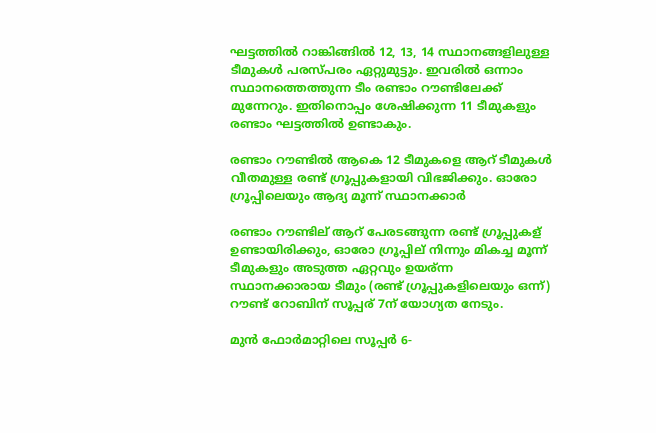ഘട്ടത്തില്‍ റാങ്കിങ്ങില്‍ 12, 13, 14 സ്ഥാനങ്ങളിലുള്ള ടീമുകള്‍ പരസ്പരം ഏറ്റുമുട്ടും. ഇവരില്‍ ഒന്നാം സ്ഥാനത്തെത്തുന്ന ടീം രണ്ടാം റൗണ്ടിലേക്ക് മുന്നേറും. ഇതിനൊപ്പം ശേഷിക്കുന്ന 11 ടീമുകളും രണ്ടാം ഘട്ടത്തില്‍ ഉണ്ടാകും.

രണ്ടാം റൗണ്ടിൽ ആകെ 12 ടീമുകളെ ആറ് ടീമുകൾ വീതമുള്ള രണ്ട് ഗ്രൂപ്പുകളായി വിഭജിക്കും. ഓരോ ഗ്രൂപ്പിലെയും ആദ്യ മൂന്ന് സ്ഥാനക്കാർ

രണ്ടാം റൗണ്ടില് ആറ് പേരടങ്ങുന്ന രണ്ട് ഗ്രൂപ്പുകള് ഉണ്ടായിരിക്കും, ഓരോ ഗ്രൂപ്പില് നിന്നും മികച്ച മൂന്ന് ടീമുകളും അടുത്ത ഏറ്റവും ഉയര്ന്ന സ്ഥാനക്കാരായ ടീമും (രണ്ട് ഗ്രൂപ്പുകളിലെയും ഒന്ന്) റൗണ്ട് റോബിന് സൂപ്പര് 7ന് യോഗ്യത നേടും.

മുന്‍ ഫോര്‍മാറ്റിലെ സൂപ്പര്‍ 6-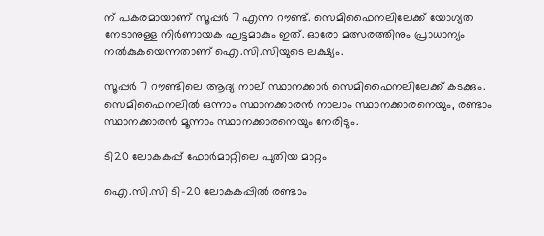ന് പകരമായാണ് സൂപ്പര്‍ 7 എന്ന റൗണ്ട്. സെമിഫൈനലിലേക്ക് യോഗ്യത നേടാനുള്ള നിര്‍ണായക ഘട്ടമാകും ഇത്. ഓരോ മത്സരത്തിനും പ്രാധാന്യം നല്‍കുകയെന്നതാണ് ഐ.സി.സിയുടെ ലക്ഷ്യം.

സൂപ്പര്‍ 7 റൗണ്ടിലെ ആദ്യ നാല് സ്ഥാനക്കാര്‍ സെമിഫൈനലിലേക്ക് കടക്കും. സെമിഫൈനലില്‍ ഒന്നാം സ്ഥാനക്കാരന്‍ നാലാം സ്ഥാനക്കാരനെയും, രണ്ടാം സ്ഥാനക്കാരന്‍ മൂന്നാം സ്ഥാനക്കാരനെയും നേരിടും.

ടി20 ലോകകപ്പ് ഫോര്‍മാറ്റിലെ പുതിയ മാറ്റം

ഐ.സി.സി ടി-20 ലോകകപ്പില്‍ രണ്ടാം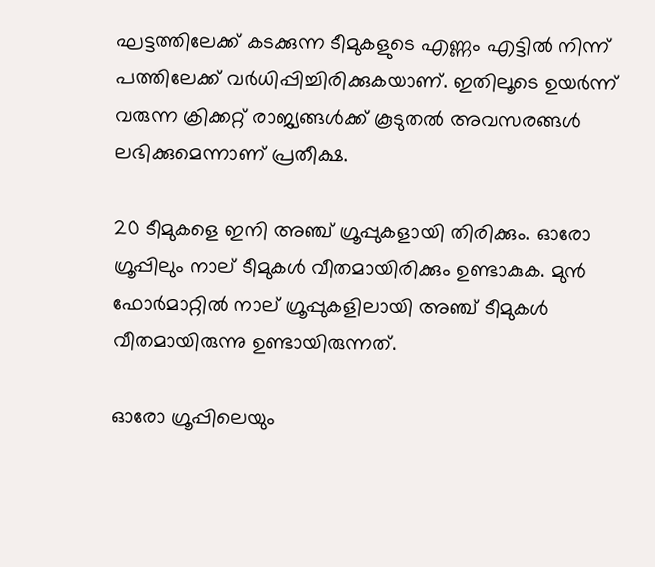ഘട്ടത്തിലേക്ക് കടക്കുന്ന ടീമുകളുടെ എണ്ണം എട്ടില്‍ നിന്ന് പത്തിലേക്ക് വര്‍ധിപ്പിച്ചിരിക്കുകയാണ്. ഇതിലൂടെ ഉയര്‍ന്ന് വരുന്ന ക്രിക്കറ്റ് രാജ്യങ്ങള്‍ക്ക് കൂടുതല്‍ അവസരങ്ങള്‍ ലഭിക്കുമെന്നാണ് പ്രതീക്ഷ.

20 ടീമുകളെ ഇനി അഞ്ച് ഗ്രൂപ്പുകളായി തിരിക്കും. ഓരോ ഗ്രൂപ്പിലും നാല് ടീമുകള്‍ വീതമായിരിക്കും ഉണ്ടാകുക. മുന്‍ ഫോര്‍മാറ്റില്‍ നാല് ഗ്രൂപ്പുകളിലായി അഞ്ച് ടീമുകള്‍ വീതമായിരുന്നു ഉണ്ടായിരുന്നത്.

ഓരോ ഗ്രൂപ്പിലെയും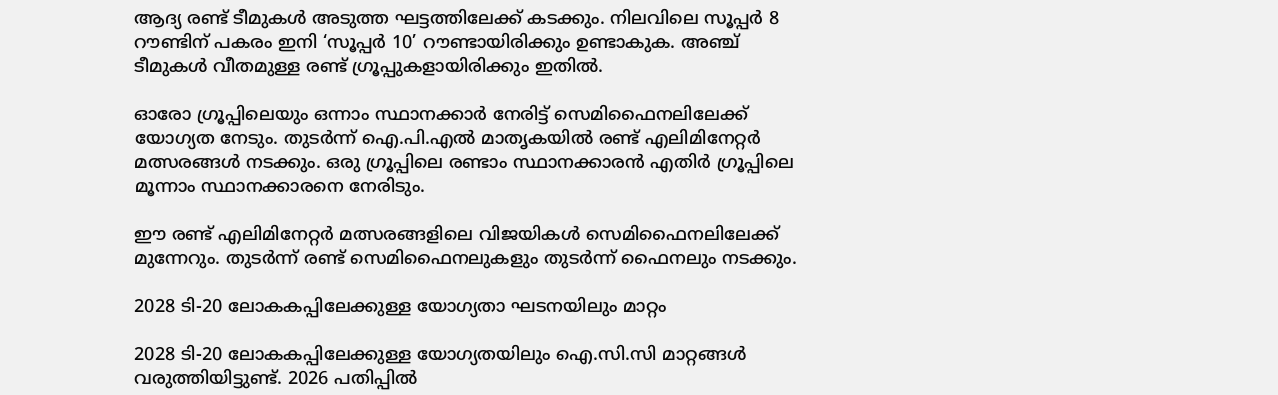ആദ്യ രണ്ട് ടീമുകള്‍ അടുത്ത ഘട്ടത്തിലേക്ക് കടക്കും. നിലവിലെ സൂപ്പര്‍ 8 റൗണ്ടിന് പകരം ഇനി ‘സൂപ്പര്‍ 10’ റൗണ്ടായിരിക്കും ഉണ്ടാകുക. അഞ്ച് ടീമുകള്‍ വീതമുള്ള രണ്ട് ഗ്രൂപ്പുകളായിരിക്കും ഇതില്‍.

ഓരോ ഗ്രൂപ്പിലെയും ഒന്നാം സ്ഥാനക്കാര്‍ നേരിട്ട് സെമിഫൈനലിലേക്ക് യോഗ്യത നേടും. തുടര്‍ന്ന് ഐ.പി.എല്‍ മാതൃകയില്‍ രണ്ട് എലിമിനേറ്റര്‍ മത്സരങ്ങള്‍ നടക്കും. ഒരു ഗ്രൂപ്പിലെ രണ്ടാം സ്ഥാനക്കാരന്‍ എതിര്‍ ഗ്രൂപ്പിലെ മൂന്നാം സ്ഥാനക്കാരനെ നേരിടും.

ഈ രണ്ട് എലിമിനേറ്റര്‍ മത്സരങ്ങളിലെ വിജയികള്‍ സെമിഫൈനലിലേക്ക് മുന്നേറും. തുടര്‍ന്ന് രണ്ട് സെമിഫൈനലുകളും തുടര്‍ന്ന് ഫൈനലും നടക്കും.

2028 ടി-20 ലോകകപ്പിലേക്കുള്ള യോഗ്യതാ ഘടനയിലും മാറ്റം

2028 ടി-20 ലോകകപ്പിലേക്കുള്ള യോഗ്യതയിലും ഐ.സി.സി മാറ്റങ്ങള്‍ വരുത്തിയിട്ടുണ്ട്. 2026 പതിപ്പില്‍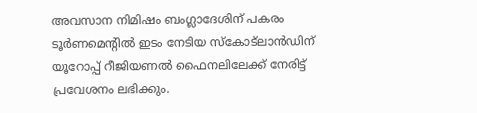അവസാന നിമിഷം ബംഗ്ലാദേശിന് പകരം ടൂര്‍ണമെന്റില്‍ ഇടം നേടിയ സ്‌കോട്‌ലാന്‍ഡിന് യൂറോപ്പ് റീജിയണല്‍ ഫൈനലിലേക്ക് നേരിട്ട് പ്രവേശനം ലഭിക്കും.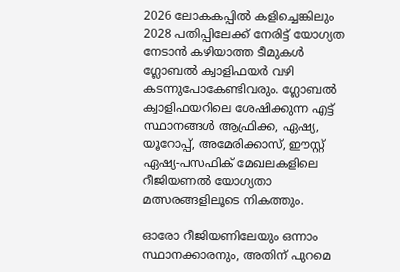2026 ലോകകപ്പില്‍ കളിച്ചെങ്കിലും 2028 പതിപ്പിലേക്ക് നേരിട്ട് യോഗ്യത നേടാന്‍ കഴിയാത്ത ടീമുകള്‍ ഗ്ലോബല്‍ ക്വാളിഫയര്‍ വഴി കടന്നുപോകേണ്ടിവരും. ഗ്ലോബല്‍ ക്വാളിഫയറിലെ ശേഷിക്കുന്ന എട്ട് സ്ഥാനങ്ങള്‍ ആഫ്രിക്ക, ഏഷ്യ, യൂറോപ്പ്, അമേരിക്കാസ്, ഈസ്റ്റ് ഏഷ്യ-പസഫിക് മേഖലകളിലെ റീജിയണല്‍ യോഗ്യതാ മത്സരങ്ങളിലൂടെ നികത്തും.

ഓരോ റീജിയണിലേയും ഒന്നാം സ്ഥാനക്കാരനും, അതിന് പുറമെ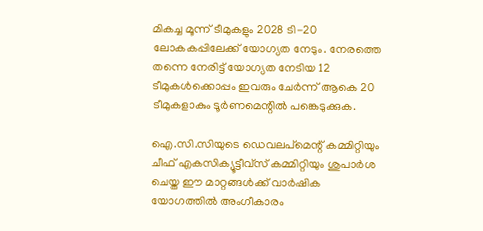മികച്ച മൂന്ന് ടീമുകളും 2028 ടി-20 ലോകകപ്പിലേക്ക് യോഗ്യത നേടും. നേരത്തെ തന്നെ നേരിട്ട് യോഗ്യത നേടിയ 12 ടീമുകള്‍ക്കൊപ്പം ഇവരും ചേര്‍ന്ന് ആകെ 20 ടീമുകളാകും ടൂര്‍ണമെന്റില്‍ പങ്കെടുക്കുക.

ഐ.സി.സിയുടെ ഡെവലപ്‌മെന്റ് കമ്മിറ്റിയും ചീഫ് എകസിക്യൂട്ടീവ്‌സ് കമ്മിറ്റിയും ശുപാര്‍ശ ചെയ്ത ഈ മാറ്റങ്ങള്‍ക്ക് വാര്‍ഷിക യോഗത്തില്‍ അംഗീകാരം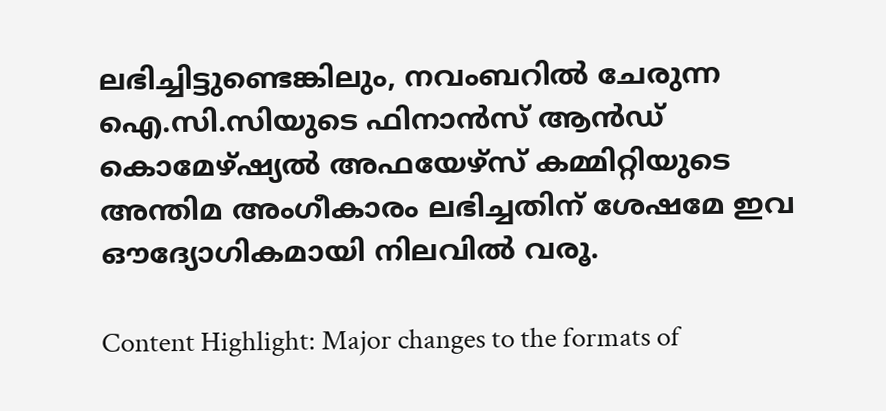ലഭിച്ചിട്ടുണ്ടെങ്കിലും, നവംബറില്‍ ചേരുന്ന ഐ.സി.സിയുടെ ഫിനാന്‍സ് ആന്‍ഡ് കൊമേഴ്ഷ്യല്‍ അഫയേഴ്‌സ് കമ്മിറ്റിയുടെ അന്തിമ അംഗീകാരം ലഭിച്ചതിന് ശേഷമേ ഇവ ഔദ്യോഗികമായി നിലവില്‍ വരൂ.

Content Highlight: Major changes to the formats of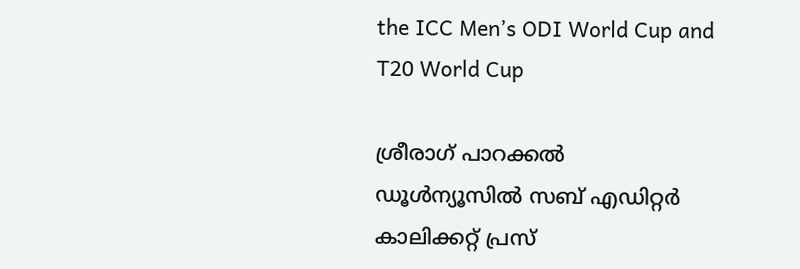the ICC Men’s ODI World Cup and T20 World Cup

ശ്രീരാഗ് പാറക്കല്‍
ഡൂള്‍ന്യൂസില്‍ സബ് എഡിറ്റര്‍ കാലിക്കറ്റ് പ്രസ്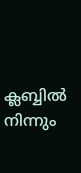ക്ലബ്ബില്‍ നിന്നും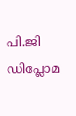പി.ജി ഡിപ്ലോമ